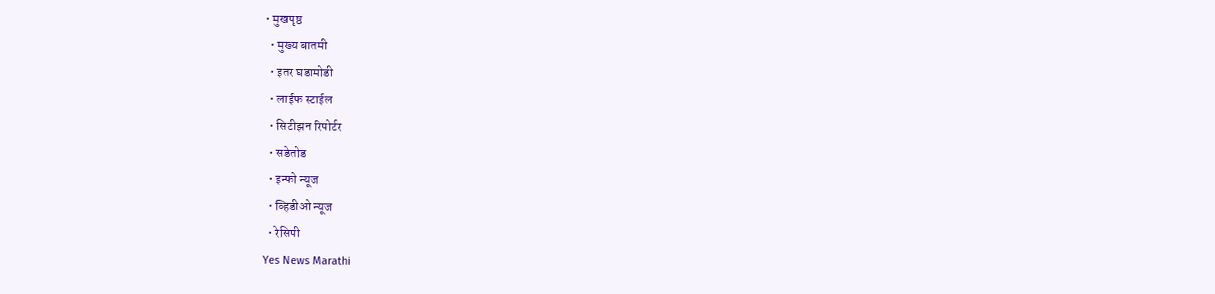• मुखपृष्ठ
  • मुख्य बातमी
  • इतर घडामोडी
  • लाईफ स्टाईल
  • सिटीझन रिपोर्टर
  • सडेतोड
  • इन्फो न्यूज
  • व्हिडीओ न्यूज
  • रेसिपी
Yes News Marathi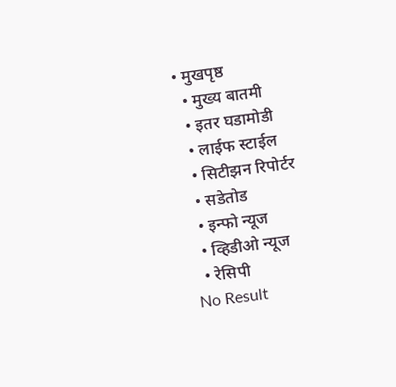• मुखपृष्ठ
  • मुख्य बातमी
  • इतर घडामोडी
  • लाईफ स्टाईल
  • सिटीझन रिपोर्टर
  • सडेतोड
  • इन्फो न्यूज
  • व्हिडीओ न्यूज
  • रेसिपी
No Result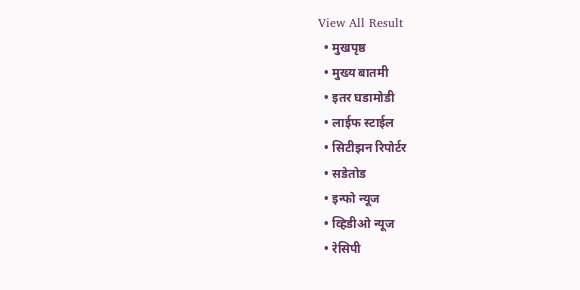View All Result
  • मुखपृष्ठ
  • मुख्य बातमी
  • इतर घडामोडी
  • लाईफ स्टाईल
  • सिटीझन रिपोर्टर
  • सडेतोड
  • इन्फो न्यूज
  • व्हिडीओ न्यूज
  • रेसिपी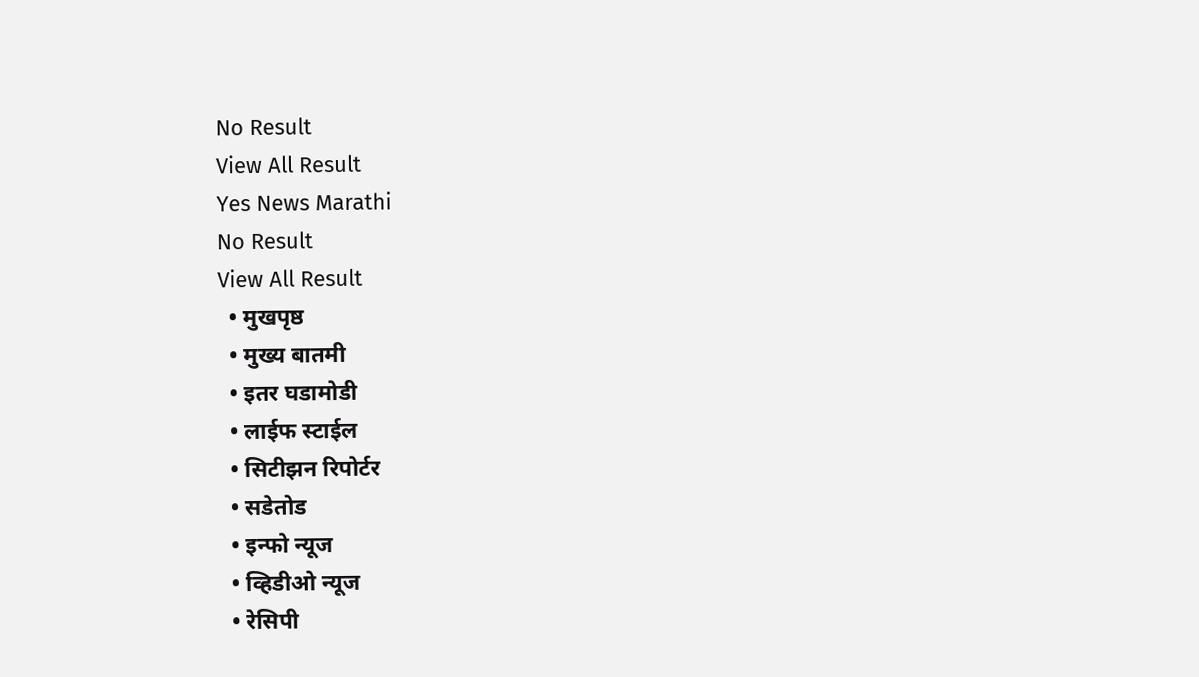No Result
View All Result
Yes News Marathi
No Result
View All Result
  • मुखपृष्ठ
  • मुख्य बातमी
  • इतर घडामोडी
  • लाईफ स्टाईल
  • सिटीझन रिपोर्टर
  • सडेतोड
  • इन्फो न्यूज
  • व्हिडीओ न्यूज
  • रेसिपी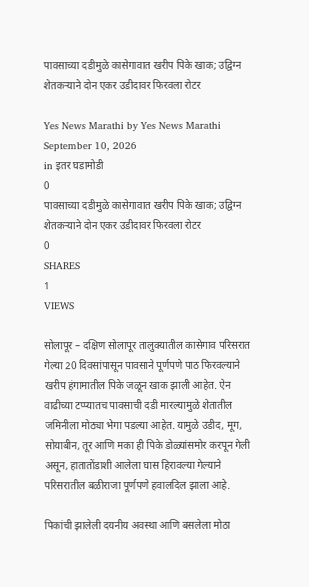पावसाच्या दडीमुळे कासेगावात खरीप पिके खाक; उद्विग्न शेतकऱ्याने दोन एकर उडीदावर फिरवला रोटर

Yes News Marathi by Yes News Marathi
September 10, 2026
in इतर घडामोडी
0
पावसाच्या दडीमुळे कासेगावात खरीप पिके खाक; उद्विग्न शेतकऱ्याने दोन एकर उडीदावर फिरवला रोटर
0
SHARES
1
VIEWS

सोलापूर – दक्षिण सोलापूर तालुक्यातील कासेगाव परिसरात गेल्या 20 दिवसांपासून पावसाने पूर्णपणे पाठ फिरवल्याने खरीप हंगामातील पिके जळून खाक झाली आहेत. ऐन वाढीच्या टप्प्यातच पावसाची दडी मारल्यामुळे शेतातील जमिनीला मोठ्या भेगा पडल्या आहेत. यामुळे उडीद, मूग, सोयाबीन, तूर आणि मका ही पिके डोळ्यांसमोर करपून गेली असून, हातातोंडाशी आलेला घास हिरावल्या गेल्याने परिसरातील बळीराजा पूर्णपणे हवालदिल झाला आहे.

पिकांची झालेली दयनीय अवस्था आणि बसलेला मोठा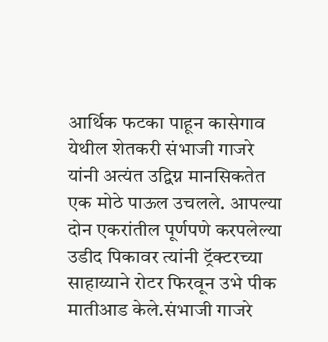आर्थिक फटका पाहून कासेगाव येथील शेतकरी संभाजी गाजरे यांनी अत्यंत उद्विग्न मानसिकतेत एक मोठे पाऊल उचलले. आपल्या दोन एकरांतील पूर्णपणे करपलेल्या उडीद पिकावर त्यांनी ट्रॅक्टरच्या साहाय्याने रोटर फिरवून उभे पीक मातीआड केले.संभाजी गाजरे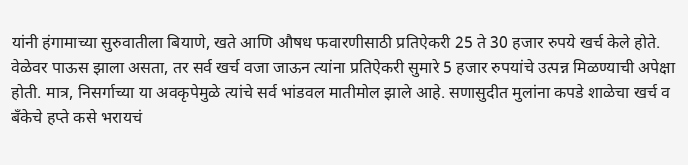यांनी हंगामाच्या सुरुवातीला बियाणे, खते आणि औषध फवारणीसाठी प्रतिऐकरी 25 ते 30 हजार रुपये खर्च केले होते. वेळेवर पाऊस झाला असता, तर सर्व खर्च वजा जाऊन त्यांना प्रतिऐकरी सुमारे 5 हजार रुपयांचे उत्पन्न मिळण्याची अपेक्षा होती. मात्र, निसर्गाच्या या अवकृपेमुळे त्यांचे सर्व भांडवल मातीमोल झाले आहे. सणासुदीत मुलांना कपडे शाळेचा खर्च व बँकेचे हप्ते कसे भरायचं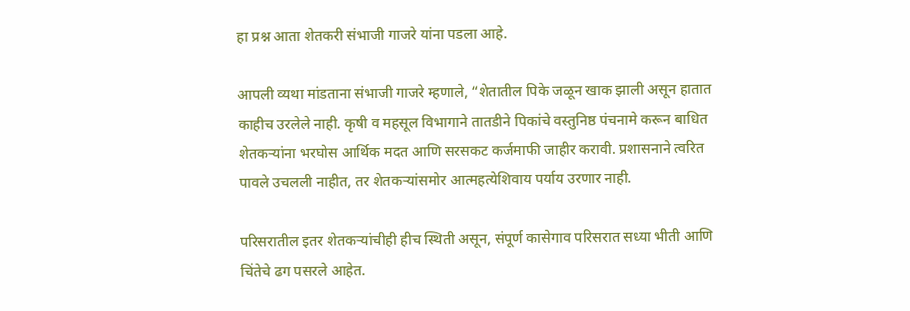हा प्रश्न आता शेतकरी संभाजी गाजरे यांना पडला आहे.

आपली व्यथा मांडताना संभाजी गाजरे म्हणाले, “शेतातील पिके जळून खाक झाली असून हातात काहीच उरलेले नाही. कृषी व महसूल विभागाने तातडीने पिकांचे वस्तुनिष्ठ पंचनामे करून बाधित शेतकऱ्यांना भरघोस आर्थिक मदत आणि सरसकट कर्जमाफी जाहीर करावी. प्रशासनाने त्वरित पावले उचलली नाहीत, तर शेतकऱ्यांसमोर आत्महत्येशिवाय पर्याय उरणार नाही.

परिसरातील इतर शेतकऱ्यांचीही हीच स्थिती असून, संपूर्ण कासेगाव परिसरात सध्या भीती आणि चिंतेचे ढग पसरले आहेत.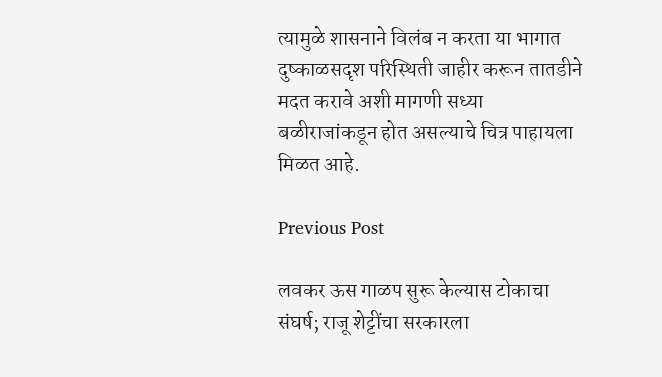त्यामुळे शासनाने विलंब न करता या भागात दुष्काळसदृश परिस्थिती जाहीर करून तातडीने मदत करावे अशी मागणी सध्या बळीराजांकडून होत असल्याचे चित्र पाहायला मिळत आहे.

Previous Post

लवकर ऊस गाळप सुरू केल्यास टोकाचा संघर्ष; राजू शेट्टींचा सरकारला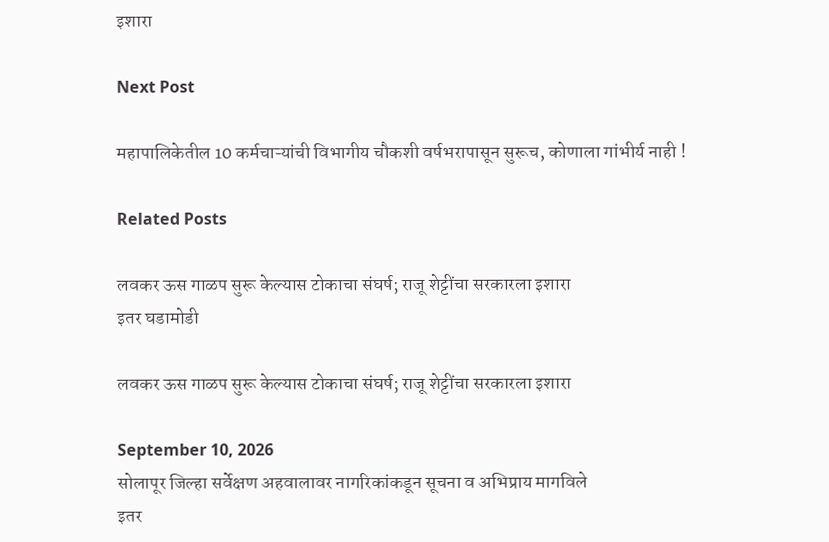इशारा

Next Post

महापालिकेतील 10 कर्मचाऱ्यांची विभागीय चौकशी वर्षभरापासून सुरूच, कोणाला गांभीर्य नाही !

Related Posts

लवकर ऊस गाळप सुरू केल्यास टोकाचा संघर्ष; राजू शेट्टींचा सरकारला इशारा
इतर घडामोडी

लवकर ऊस गाळप सुरू केल्यास टोकाचा संघर्ष; राजू शेट्टींचा सरकारला इशारा

September 10, 2026
सोलापूर जिल्हा सर्वेक्षण अहवालावर नागरिकांकडून सूचना व अभिप्राय मागविले
इतर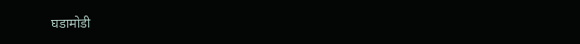घडामोडी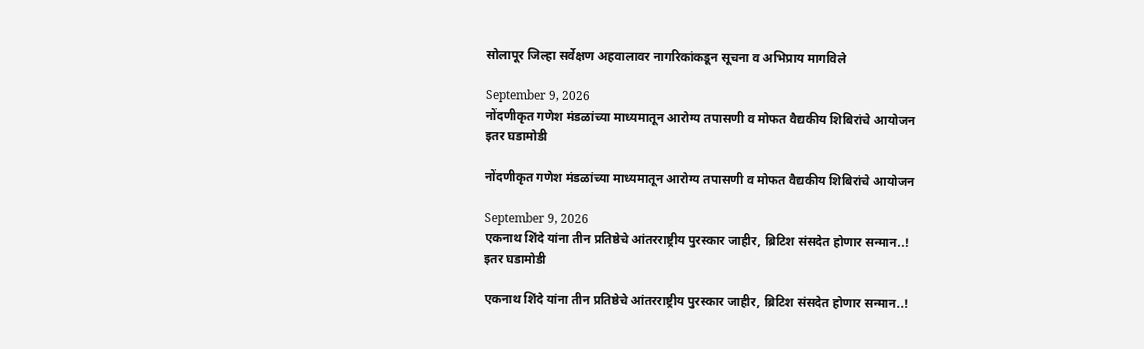सोलापूर जिल्हा सर्वेक्षण अहवालावर नागरिकांकडून सूचना व अभिप्राय मागविले

September 9, 2026
नोंदणीकृत गणेश मंडळांच्या माध्यमातून आरोग्य तपासणी व मोफत वैद्यकीय शिबिरांचे आयोजन
इतर घडामोडी

नोंदणीकृत गणेश मंडळांच्या माध्यमातून आरोग्य तपासणी व मोफत वैद्यकीय शिबिरांचे आयोजन

September 9, 2026
एकनाथ शिंदे यांना तीन प्रतिष्ठेचे आंतरराष्ट्रीय पुरस्कार जाहीर, ब्रिटिश संसदेत होणार सन्मान..!
इतर घडामोडी

एकनाथ शिंदे यांना तीन प्रतिष्ठेचे आंतरराष्ट्रीय पुरस्कार जाहीर, ब्रिटिश संसदेत होणार सन्मान..!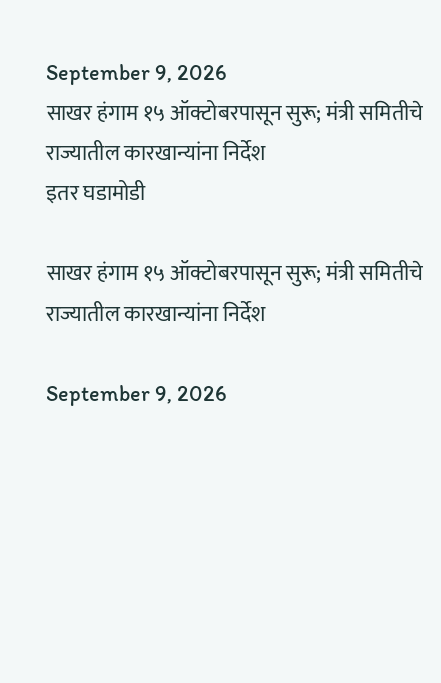September 9, 2026
साखर हंगाम १५ ऑक्टोबरपासून सुरू; मंत्री समितीचे राज्यातील कारखान्यांना निर्देश
इतर घडामोडी

साखर हंगाम १५ ऑक्टोबरपासून सुरू; मंत्री समितीचे राज्यातील कारखान्यांना निर्देश

September 9, 2026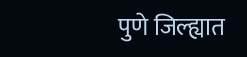पुणे जिल्ह्यात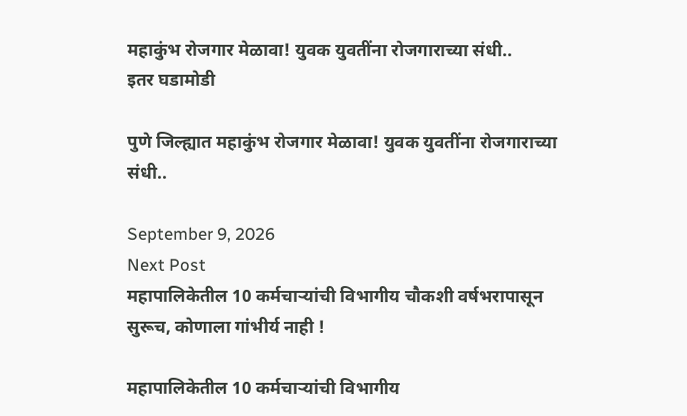महाकुंभ रोजगार मेळावा! युवक युवतींना रोजगाराच्या संधी..
इतर घडामोडी

पुणे जिल्ह्यात महाकुंभ रोजगार मेळावा! युवक युवतींना रोजगाराच्या संधी..

September 9, 2026
Next Post
महापालिकेतील 10 कर्मचाऱ्यांची विभागीय चौकशी वर्षभरापासून सुरूच, कोणाला गांभीर्य नाही !

महापालिकेतील 10 कर्मचाऱ्यांची विभागीय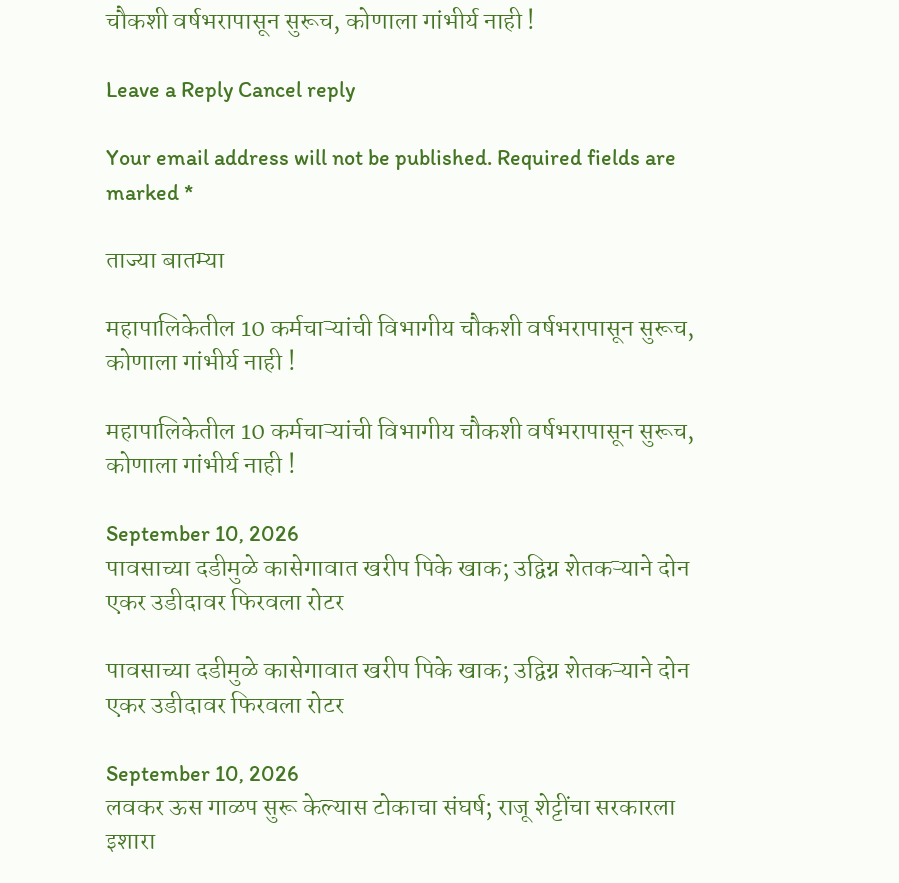चौकशी वर्षभरापासून सुरूच, कोणाला गांभीर्य नाही !

Leave a Reply Cancel reply

Your email address will not be published. Required fields are marked *

ताज्या बातम्या

महापालिकेतील 10 कर्मचाऱ्यांची विभागीय चौकशी वर्षभरापासून सुरूच, कोणाला गांभीर्य नाही !

महापालिकेतील 10 कर्मचाऱ्यांची विभागीय चौकशी वर्षभरापासून सुरूच, कोणाला गांभीर्य नाही !

September 10, 2026
पावसाच्या दडीमुळे कासेगावात खरीप पिके खाक; उद्विग्न शेतकऱ्याने दोन एकर उडीदावर फिरवला रोटर

पावसाच्या दडीमुळे कासेगावात खरीप पिके खाक; उद्विग्न शेतकऱ्याने दोन एकर उडीदावर फिरवला रोटर

September 10, 2026
लवकर ऊस गाळप सुरू केल्यास टोकाचा संघर्ष; राजू शेट्टींचा सरकारला इशारा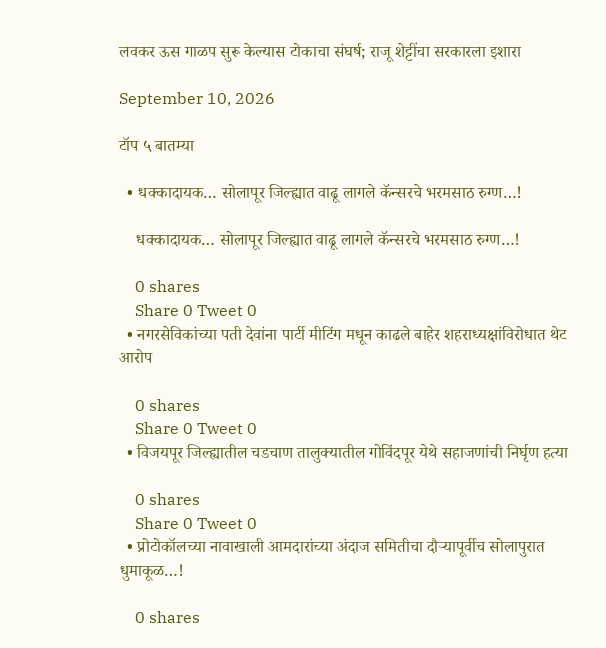लवकर ऊस गाळप सुरू केल्यास टोकाचा संघर्ष; राजू शेट्टींचा सरकारला इशारा

September 10, 2026

टॉप ५ बातम्या

  • धक्कादायक… सोलापूर जिल्ह्यात वाढू लागले कॅन्सरचे भरमसाठ रुग्ण…!

    धक्कादायक… सोलापूर जिल्ह्यात वाढू लागले कॅन्सरचे भरमसाठ रुग्ण…!

    0 shares
    Share 0 Tweet 0
  • नगरसेविकांच्या पती देवांना पार्टी मीटिंग मधून काढले बाहेर शहराध्यक्षांविरोधात थेट आरोप

    0 shares
    Share 0 Tweet 0
  • विजयपूर जिल्ह्यातील चडचाण तालुक्यातील गोविंदपूर येथे सहाजणांची निर्घृण हत्या

    0 shares
    Share 0 Tweet 0
  • प्रोटोकॉलच्या नावाखाली आमदारांच्या अंदाज समितीचा दौऱ्यापूर्वीच सोलापुरात धुमाकूळ…!

    0 shares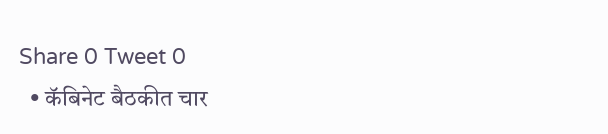Share 0 Tweet 0
  • कॅबिनेट बैठकीत चार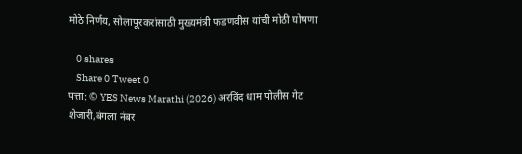मोठे निर्णय, सोलापूरकरांसाठी मुख्यमंत्री फडणवीस यांची मोठी घोषणा

    0 shares
    Share 0 Tweet 0
पत्ता: © YES News Marathi (2026) अरविंद धाम पोलीस गेट शेजारी,बंगला नंबर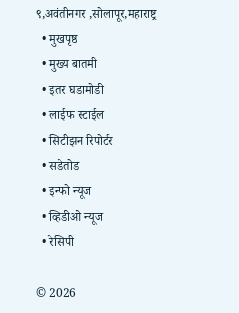९,अवंतीनगर ,सोलापूर,महाराष्ट्र
  • मुखपृष्ठ
  • मुख्य बातमी
  • इतर घडामोडी
  • लाईफ स्टाईल
  • सिटीझन रिपोर्टर
  • सडेतोड
  • इन्फो न्यूज
  • व्हिडीओ न्यूज
  • रेसिपी

© 2026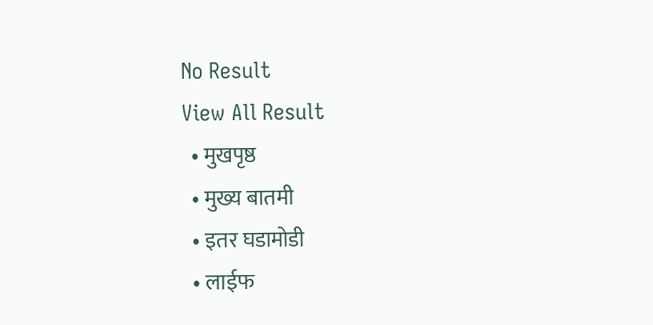No Result
View All Result
  • मुखपृष्ठ
  • मुख्य बातमी
  • इतर घडामोडी
  • लाईफ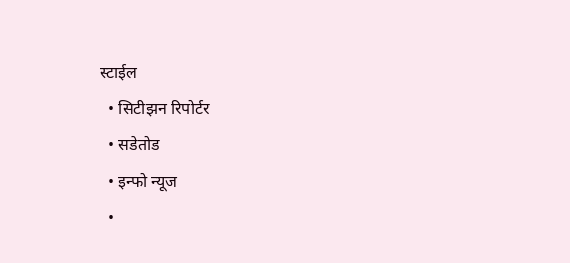स्टाईल
  • सिटीझन रिपोर्टर
  • सडेतोड
  • इन्फो न्यूज
  •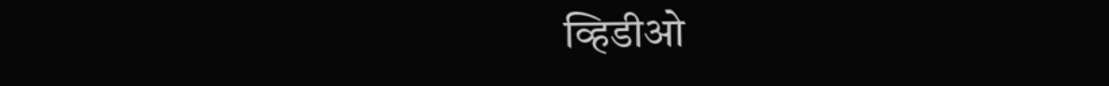व्हिडीओ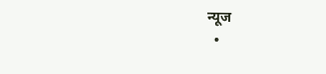न्यूज
  •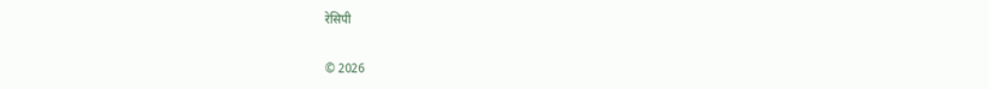रेसिपी

© 2026